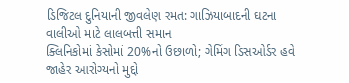ડિજિટલ દુનિયાની જીવલેણ રમત: ગાઝિયાબાદની ઘટના વાલીઓ માટે લાલબત્તી સમાન
ક્લિનિકોમાં કેસોમાં 20%નો ઉછાળો; ગેમિંગ ડિસઓર્ડર હવે જાહેર આરોગ્યનો મુદ્દો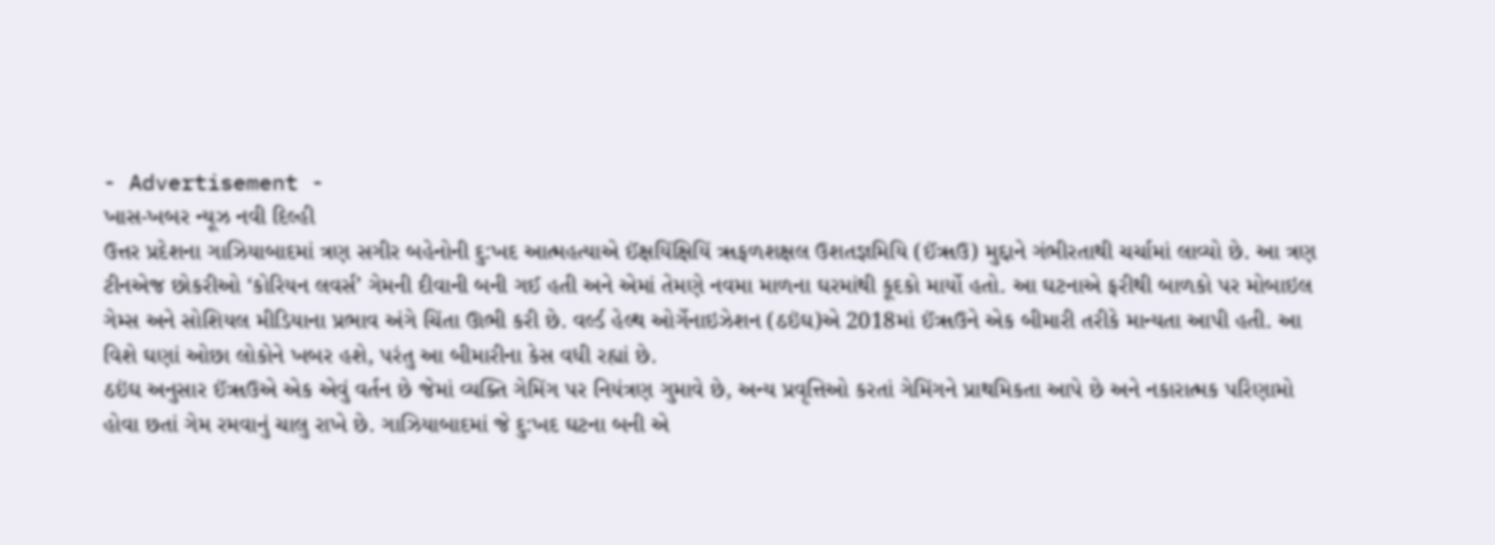- Advertisement -
ખાસ-ખબર ન્યૂઝ નવી દિલ્હી
ઉત્તર પ્રદેશના ગાઝિયાબાદમાં ત્રણ સગીર બહેનોની દુ:ખદ આત્મહત્યાએ ઈંક્ષયિંક્ષિયિં ૠફળશક્ષલ ઉશતજ્ઞમિયિ (ઈંૠઉ) મુદ્દાને ગંભીરતાથી ચર્ચામાં લાવ્યો છે. આ ત્રણ ટીનએજ છોકરીઓ ‘કોરિયન લવર્સ’ ગેમની દીવાની બની ગઈ હતી અને એમાં તેમણે નવમા માળના ઘરમાંથી કૂદકો માર્યો હતો. આ ઘટનાએ ફરીથી બાળકો પર મોબાઇલ ગેમ્સ અને સોશિયલ મીડિયાના પ્રભાવ અંગે ચિંતા ઊભી કરી છે. વર્લ્ડ હેલ્થ ઓર્ગેનાઇઝેશન (ઠઇંઘ)એ 2018માં ઈંૠઉને એક બીમારી તરીકે માન્યતા આપી હતી. આ વિશે ઘણાં ઓછા લોકોને ખબર હશે, પરંતુ આ બીમારીના કેસ વધી રહ્યાં છે.
ઠઇંઘ અનુસાર ઈંૠઉએ એક એવું વર્તન છે જેમાં વ્યક્તિ ગેમિંગ પર નિયંત્રણ ગુમાવે છે, અન્ય પ્રવૃત્તિઓ કરતાં ગેમિંગને પ્રાથમિકતા આપે છે અને નકારાત્મક પરિણામો હોવા છતાં ગેમ રમવાનું ચાલુ રાખે છે. ગાઝિયાબાદમાં જે દુ:ખદ ઘટના બની એ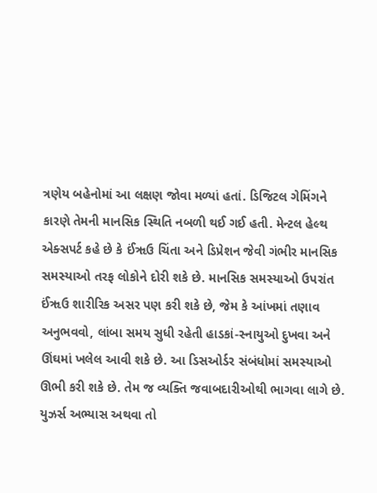ત્રણેય બહેનોમાં આ લક્ષણ જોવા મળ્યાં હતાં. ડિજિટલ ગેમિંગને કારણે તેમની માનસિક સ્થિતિ નબળી થઈ ગઈ હતી. મેન્ટલ હેલ્થ એક્સપર્ટ કહે છે કે ઈંૠઉ ચિંતા અને ડિપ્રેશન જેવી ગંભીર માનસિક સમસ્યાઓ તરફ લોકોને દોરી શકે છે. માનસિક સમસ્યાઓ ઉપરાંત ઈંૠઉ શારીરિક અસર પણ કરી શકે છે, જેમ કે આંખમાં તણાવ અનુભવવો, લાંબા સમય સુધી રહેતી હાડકાં-સ્નાયુઓ દુખવા અને ઊંઘમાં ખલેલ આવી શકે છે. આ ડિસઓર્ડર સંબંધોમાં સમસ્યાઓ ઊભી કરી શકે છે. તેમ જ વ્યક્તિ જવાબદારીઓથી ભાગવા લાગે છે. યુઝર્સ અભ્યાસ અથવા તો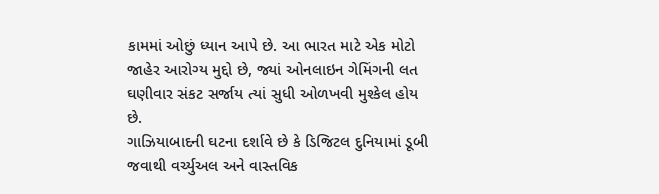કામમાં ઓછું ધ્યાન આપે છે. આ ભારત માટે એક મોટો જાહેર આરોગ્ય મુદ્દો છે, જ્યાં ઓનલાઇન ગેમિંગની લત ઘણીવાર સંકટ સર્જાય ત્યાં સુધી ઓળખવી મુશ્કેલ હોય છે.
ગાઝિયાબાદની ઘટના દર્શાવે છે કે ડિજિટલ દુનિયામાં ડૂબી જવાથી વર્ચ્યુઅલ અને વાસ્તવિક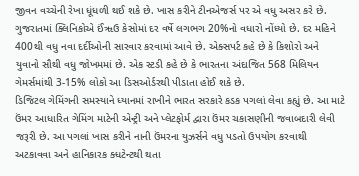જીવન વચ્ચેની રેખા ધૂંધળી થઈ શકે છે. ખાસ કરીને ટીનએજર્સ પર એ વધુ અસર કરે છે. ગુજરાતમાં ક્લિનિકોએ ઈંૠઉ કેસોમાં દર વર્ષે લગભગ 20%નો વધારો નોંધ્યો છે. દર મહિને 400થી વધુ નવા દર્દીઓની સારવાર કરવામાં આવે છે. એક્સપર્ટ કહે છે કે કિશોરો અને યુવાનો સૌથી વધુ જોખમમાં છે. એક સ્ટડી કહે છે કે ભારતના અંદાજિત 568 મિલિયન ગેમર્સમાંથી 3-15% લોકો આ ડિસઓર્ડરથી પીડાતા હોઈ શકે છે.
ડિજિટલ ગેમિંગની સમસ્યાને ધ્યાનમાં રાખીને ભારત સરકારે કડક પગલાં લેવા કહ્યું છે. આ માટે ઉંમર આધારિત ગેમિંગ માટેની એન્ટ્રી અને પ્લેટફોર્મ દ્વારા ઉંમર ચકાસણીની જવાબદારી લેવી જરૂરી છે. આ પગલાં ખાસ કરીને નાની ઉંમરના યુઝર્સને વધુ પડતો ઉપયોગ કરવાથી અટકાવવા અને હાનિકારક ક્ધટેન્ટથી થતા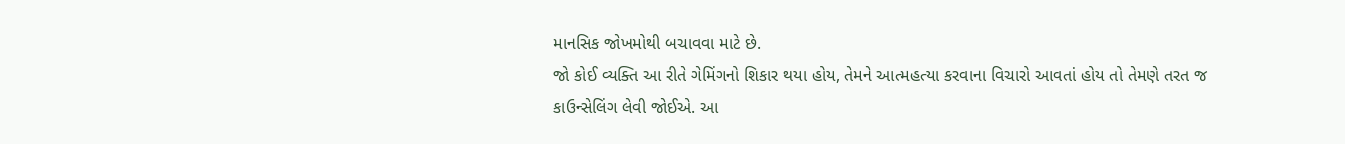માનસિક જોખમોથી બચાવવા માટે છે.
જો કોઈ વ્યક્તિ આ રીતે ગેમિંગનો શિકાર થયા હોય, તેમને આત્મહત્યા કરવાના વિચારો આવતાં હોય તો તેમણે તરત જ કાઉન્સેલિંગ લેવી જોઈએ. આ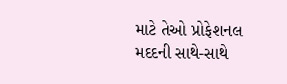માટે તેઓ પ્રોફેશનલ મદદની સાથે-સાથે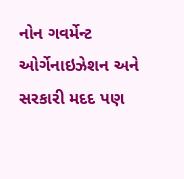નોન ગવર્મેન્ટ ઓર્ગેનાઇઝેશન અને સરકારી મદદ પણ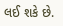લઈ શકે છે.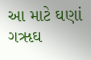આ માટે ઘણાં ગૠઘ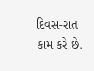દિવસ-રાત કામ કરે છે.